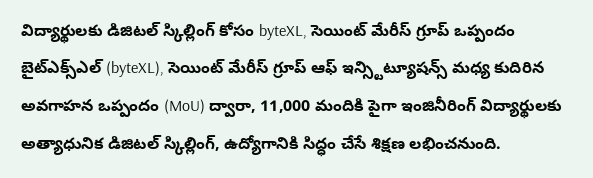విద్యార్థులకు డిజిటల్ స్కిల్లింగ్ కోసం byteXL, సెయింట్ మేరీస్ గ్రూప్ ఒప్పందం
బైట్ఎక్స్ఎల్ (byteXL), సెయింట్ మేరీస్ గ్రూప్ ఆఫ్ ఇన్స్టిట్యూషన్స్ మధ్య కుదిరిన అవగాహన ఒప్పందం (MoU) ద్వారా, 11,000 మందికి పైగా ఇంజినీరింగ్ విద్యార్థులకు అత్యాధునిక డిజిటల్ స్కిల్లింగ్, ఉద్యోగానికి సిద్ధం చేసే శిక్షణ లభించనుంది.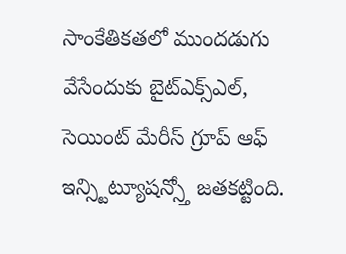సాంకేతికతలో ముందడుగు వేసేందుకు బైట్ఎక్స్ఎల్, సెయింట్ మేరీస్ గ్రూప్ ఆఫ్ ఇన్స్టిట్యూషన్స్తో జతకట్టింది.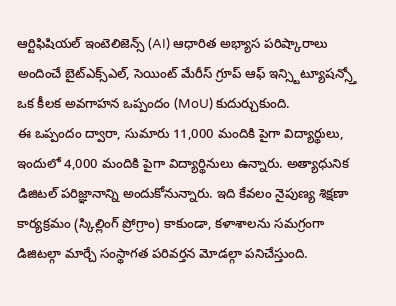ఆర్టిఫిషియల్ ఇంటెలిజెన్స్ (AI) ఆధారిత అభ్యాస పరిష్కారాలు అందించే బైట్ఎక్స్ఎల్, సెయింట్ మేరీస్ గ్రూప్ ఆఫ్ ఇన్స్టిట్యూషన్స్తో ఒక కీలక అవగాహన ఒప్పందం (MoU) కుదుర్చుకుంది.
ఈ ఒప్పందం ద్వారా, సుమారు 11,000 మందికి పైగా విద్యార్థులు, ఇందులో 4,000 మందికి పైగా విద్యార్థినులు ఉన్నారు. అత్యాధునిక డిజిటల్ పరిజ్ఞానాన్ని అందుకోనున్నారు. ఇది కేవలం నైపుణ్య శిక్షణా కార్యక్రమం (స్కిల్లింగ్ ప్రోగ్రాం) కాకుండా, కళాశాలను సమగ్రంగా డిజిటల్గా మార్చే సంస్థాగత పరివర్తన మోడల్గా పనిచేస్తుంది.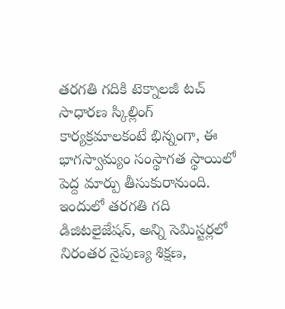తరగతి గదికి టెక్నాలజీ టచ్
సాధారణ స్కిల్లింగ్ కార్యక్రమాలకంటే భిన్నంగా, ఈ భాగస్వామ్యం సంస్థాగత స్థాయిలో పెద్ద మార్పు తీసుకురానుంది. ఇందులో తరగతి గది డిజిటలైజేషన్, అన్ని సెమిస్టర్లలో నిరంతర నైపుణ్య శిక్షణ,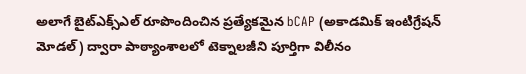అలాగే బైట్ఎక్స్ఎల్ రూపొందించిన ప్రత్యేకమైన bCAP (అకాడమిక్ ఇంటిగ్రేషన్ మోడల్) ద్వారా పాఠ్యాంశాలలో టెక్నాలజీని పూర్తిగా విలీనం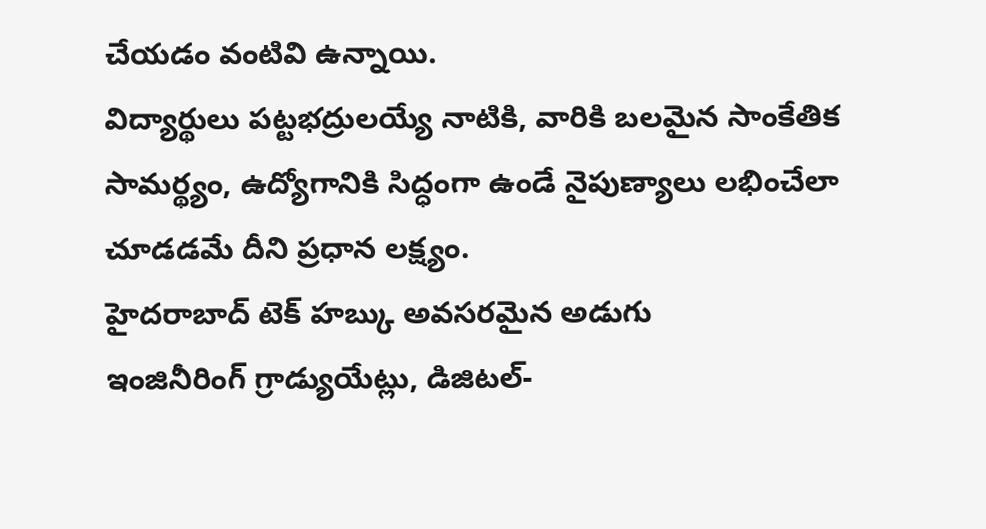చేయడం వంటివి ఉన్నాయి.
విద్యార్థులు పట్టభద్రులయ్యే నాటికి, వారికి బలమైన సాంకేతిక సామర్థ్యం, ఉద్యోగానికి సిద్ధంగా ఉండే నైపుణ్యాలు లభించేలా చూడడమే దీని ప్రధాన లక్ష్యం.
హైదరాబాద్ టెక్ హబ్కు అవసరమైన అడుగు
ఇంజినీరింగ్ గ్రాడ్యుయేట్లు, డిజిటల్-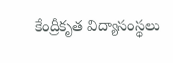కేంద్రీకృత విద్యాసంస్థలు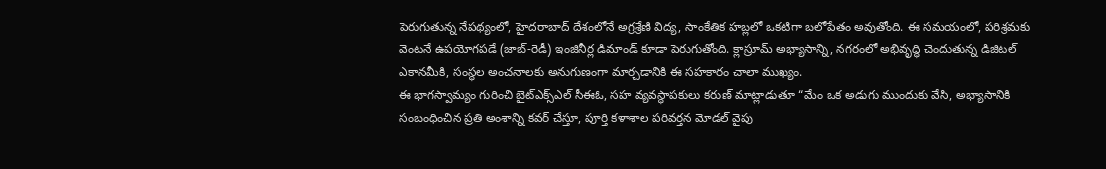పెరుగుతున్న నేపథ్యంలో, హైదరాబాద్ దేశంలోనే అగ్రశ్రేణి విద్య, సాంకేతిక హబ్లలో ఒకటిగా బలోపేతం అవుతోంది. ఈ సమయంలో, పరిశ్రమకు వెంటనే ఉపయోగపడే (జాబ్-రెడీ) ఇంజినీర్ల డిమాండ్ కూడా పెరుగుతోంది. క్లాస్రూమ్ అభ్యాసాన్ని, నగరంలో అభివృద్ధి చెందుతున్న డిజిటల్ ఎకానమీకి, సంస్థల అంచనాలకు అనుగుణంగా మార్చడానికి ఈ సహకారం చాలా ముఖ్యం.
ఈ భాగస్వామ్యం గురించి బైట్ఎక్స్ఎల్ సీఈఓ, సహ వ్యవస్థాపకులు కరుణ్ మాట్లాడుతూ “మేం ఒక అడుగు ముందుకు వేసి, అభ్యాసానికి సంబంధించిన ప్రతి అంశాన్ని కవర్ చేస్తూ, పూర్తి కళాశాల పరివర్తన మోడల్ వైపు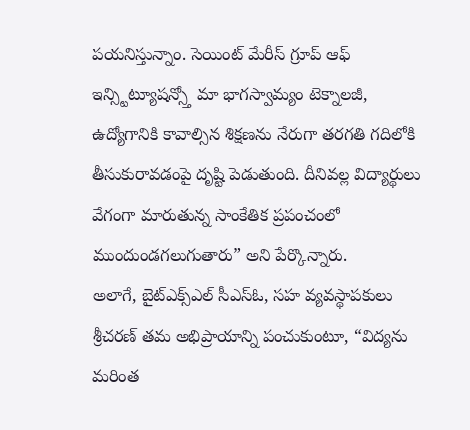పయనిస్తున్నాం. సెయింట్ మేరీస్ గ్రూప్ ఆఫ్ ఇన్స్టిట్యూషన్స్తో మా భాగస్వామ్యం టెక్నాలజీ, ఉద్యోగానికి కావాల్సిన శిక్షణను నేరుగా తరగతి గదిలోకి తీసుకురావడంపై దృష్టి పెడుతుంది. దీనివల్ల విద్యార్థులు వేగంగా మారుతున్న సాంకేతిక ప్రపంచంలో ముందుండగలుగుతారు” అని పేర్కొన్నారు.
అలాగే, బైట్ఎక్స్ఎల్ సీఎస్ఓ, సహ వ్యవస్థాపకులు శ్రీచరణ్ తమ అభిప్రాయాన్ని పంచుకుంటూ, “విద్యను మరింత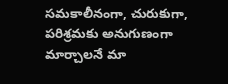సమకాలీనంగా, చురుకుగా, పరిశ్రమకు అనుగుణంగా మార్చాలనే మా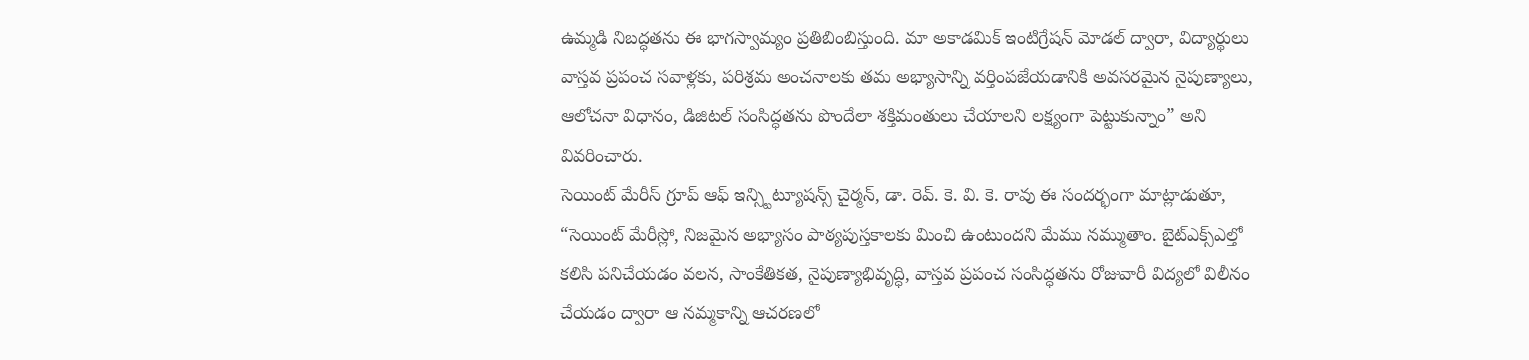ఉమ్మడి నిబద్ధతను ఈ భాగస్వామ్యం ప్రతిబింబిస్తుంది. మా అకాడమిక్ ఇంటిగ్రేషన్ మోడల్ ద్వారా, విద్యార్థులు వాస్తవ ప్రపంచ సవాళ్లకు, పరిశ్రమ అంచనాలకు తమ అభ్యాసాన్ని వర్తింపజేయడానికి అవసరమైన నైపుణ్యాలు, ఆలోచనా విధానం, డిజిటల్ సంసిద్ధతను పొందేలా శక్తిమంతులు చేయాలని లక్ష్యంగా పెట్టుకున్నాం” అని వివరించారు.
సెయింట్ మేరీస్ గ్రూప్ ఆఫ్ ఇన్స్టిట్యూషన్స్ చైర్మన్, డా. రెవ్. కె. వి. కె. రావు ఈ సందర్భంగా మాట్లాడుతూ, “సెయింట్ మేరీస్లో, నిజమైన అభ్యాసం పాఠ్యపుస్తకాలకు మించి ఉంటుందని మేము నమ్ముతాం. బైట్ఎక్స్ఎల్తో కలిసి పనిచేయడం వలన, సాంకేతికత, నైపుణ్యాభివృద్ధి, వాస్తవ ప్రపంచ సంసిద్ధతను రోజువారీ విద్యలో విలీనం చేయడం ద్వారా ఆ నమ్మకాన్ని ఆచరణలో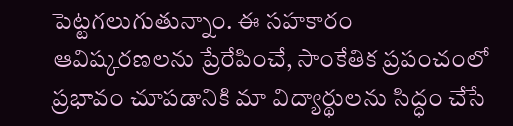పెట్టగలుగుతున్నాం. ఈ సహకారం ఆవిష్కరణలను ప్రేరేపించే, సాంకేతిక ప్రపంచంలో ప్రభావం చూపడానికి మా విద్యార్థులను సిద్ధం చేసే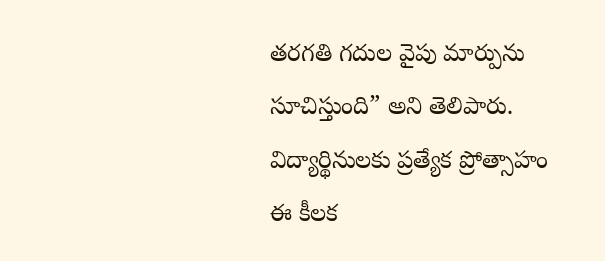తరగతి గదుల వైపు మార్పును సూచిస్తుంది” అని తెలిపారు.
విద్యార్థినులకు ప్రత్యేక ప్రోత్సాహం
ఈ కీలక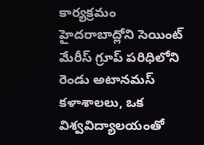కార్యక్రమం హైదరాబాద్లోని సెయింట్ మేరీస్ గ్రూప్ పరిధిలోని రెండు అటానమస్ కళాశాలలు, ఒక విశ్వవిద్యాలయంతో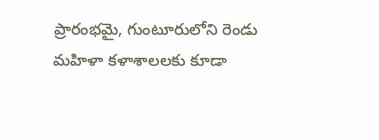ప్రారంభమై, గుంటూరులోని రెండు మహిళా కళాశాలలకు కూడా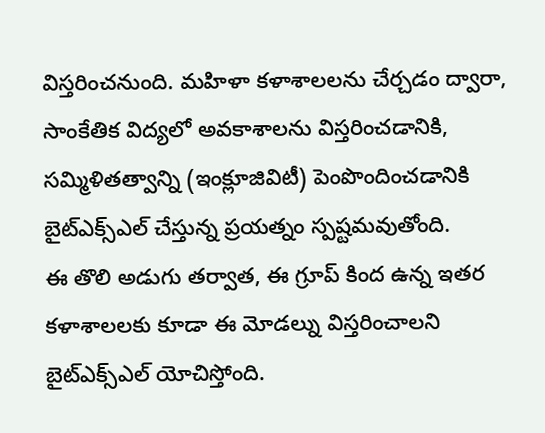విస్తరించనుంది. మహిళా కళాశాలలను చేర్చడం ద్వారా, సాంకేతిక విద్యలో అవకాశాలను విస్తరించడానికి, సమ్మిళితత్వాన్ని (ఇంక్లూజివిటీ) పెంపొందించడానికి బైట్ఎక్స్ఎల్ చేస్తున్న ప్రయత్నం స్పష్టమవుతోంది.
ఈ తొలి అడుగు తర్వాత, ఈ గ్రూప్ కింద ఉన్న ఇతర కళాశాలలకు కూడా ఈ మోడల్ను విస్తరించాలని బైట్ఎక్స్ఎల్ యోచిస్తోంది.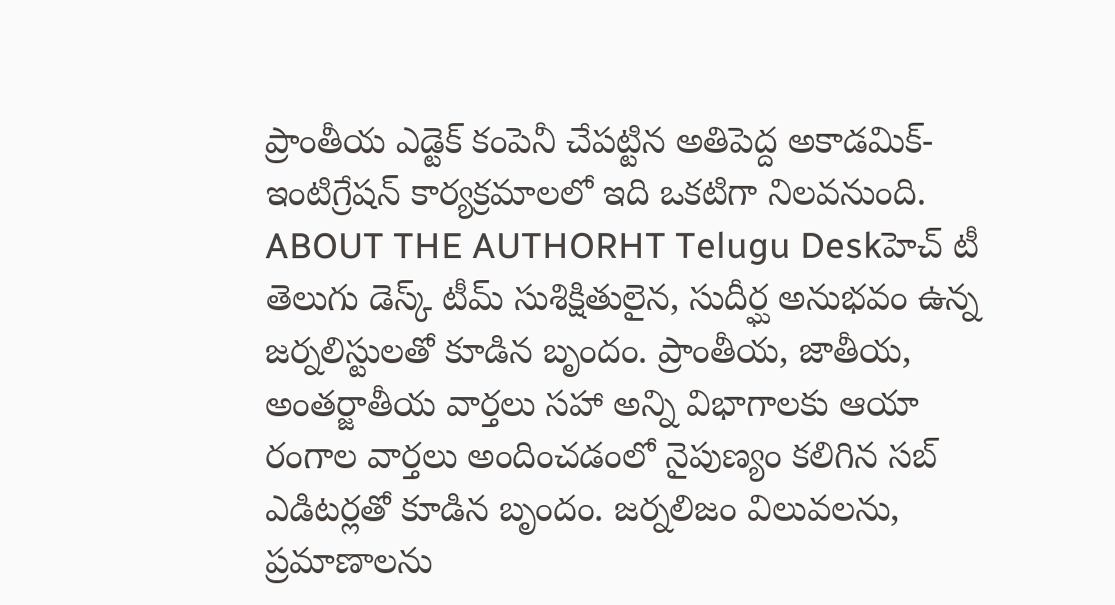ప్రాంతీయ ఎడ్టెక్ కంపెనీ చేపట్టిన అతిపెద్ద అకాడమిక్-ఇంటిగ్రేషన్ కార్యక్రమాలలో ఇది ఒకటిగా నిలవనుంది.
ABOUT THE AUTHORHT Telugu Deskహెచ్ టీ తెలుగు డెస్క్ టీమ్ సుశిక్షితులైన, సుదీర్ఘ అనుభవం ఉన్న జర్నలిస్టులతో కూడిన బృందం. ప్రాంతీయ, జాతీయ, అంతర్జాతీయ వార్తలు సహా అన్ని విభాగాలకు ఆయా రంగాల వార్తలు అందించడంలో నైపుణ్యం కలిగిన సబ్ ఎడిటర్లతో కూడిన బృందం. జర్నలిజం విలువలను, ప్రమాణాలను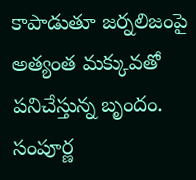కాపాడుతూ జర్నలిజంపై అత్యంత మక్కువతో పనిచేస్తున్న బృందం. సంపూర్ణ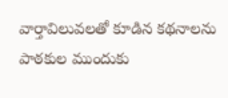వార్తావిలువలతో కూడిన కథనాలను పాఠకుల ముందుకు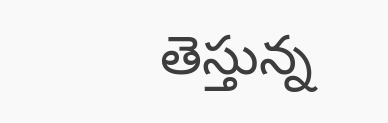తెస్తున్న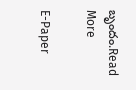బృందం.Read More

E-Paper